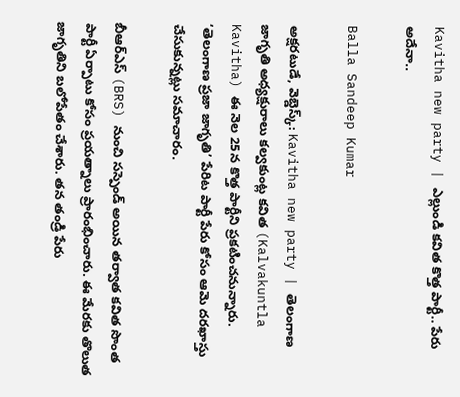Kavitha new party | ఎల్లుండి కవిత కొత్త పార్టీ.. పేరు అదేనా..

Balla Sandeep Kumar

అక్షరటుడే, వెబ్డెస్క్: Kavitha new party | తెలంగాణ జాగృతి అధ్యక్షురాలు కల్వకుంట్ల కవిత (Kalvakuntla Kavitha) ఈ నెల 25న కొత్త పార్టీని ప్రకటించనున్నారు. ‘తెలంగాణ ప్రజా జాగృతి’ పేరిట పార్టీ పేరు కోసం ఆమె దరఖాస్తు చేసుకున్నట్లు సమాచారం.

బీఆర్ఎస్ (BRS) నుంచి సస్పెండ్ అయిన తర్వాత కవిత సొంత పార్టీ ఏర్పాటు కోసం ప్రయత్నాలు ప్రారంభించారు. ఈ మేరకు తొలుత జాగృతిని బలోపేతం చేశారు. తన తండ్రి పేరు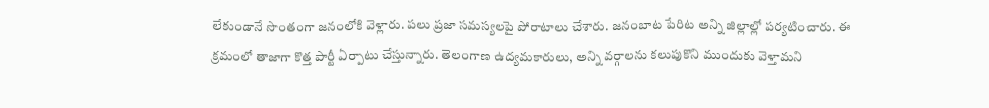లేకుండానే సొంతంగా జనంలోకి వెళ్లారు. పలు ప్రజా సమస్యలపై పోరాటాలు చేశారు. జనంబాట పేరిట అన్ని జిల్లాల్లో పర్యటించారు. ఈ క్రమంలో తాజాగా కొత్త పార్టీ ఏర్పాటు చేస్తున్నారు. తెలంగాణ ఉద్యమకారులు, అన్ని వర్గాలను కలుపుకొని ముందుకు వెళ్తామని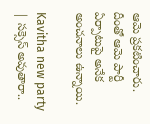ఆమె ప్రకటించారు. దీంతో ఆమె పార్టీ ఏర్పాటుపై అనేక అంచనాలు ఉన్నాయి.

Kavitha new party | సక్సెస్ అవుతారా..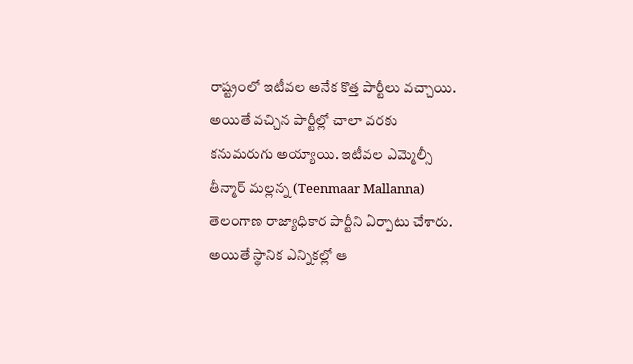రాష్ట్రంలో ఇటీవల అనేక కొత్త పార్టీలు వచ్చాయి. అయితే వచ్చిన పార్టీల్లో చాలా వరకు కనుమరుగు అయ్యాయి. ఇటీవల ఎమ్మెల్సీ తీన్మార్ మల్లన్న (Teenmaar Mallanna) తెలంగాణ రాజ్యాధికార పార్టీని ఏర్పాటు చేశారు. అయితే స్థానిక ఎన్నికల్లో ఆ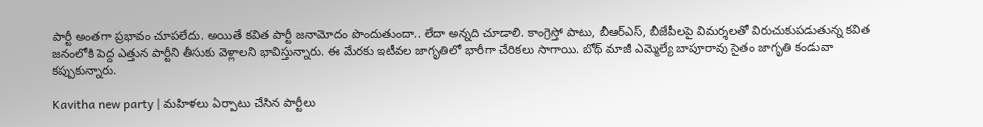పార్టీ అంతగా ప్రభావం చూపలేదు. అయితే కవిత పార్టీ జనామోదం పొందుతుందా.. లేదా అన్నది చూడాలి. కాంగ్రెస్తో పాటు, బీఆర్ఎస్, బీజేపీలపై విమర్శలతో విరుచుకుపడుతున్న కవిత జనంలోకి పెద్ద ఎత్తున పార్టీని తీసుకు వెళ్లాలని భావిస్తున్నారు. ఈ మేరకు ఇటీవల జాగృతిలో భారీగా చేరికలు సాగాయి. బోథ్ మాజీ ఎమ్మెల్యే బాపూరావు సైతం జాగృతి కండువా కప్పుకున్నారు.

Kavitha new party | మహిళలు ఏర్పాటు చేసిన పార్టీలు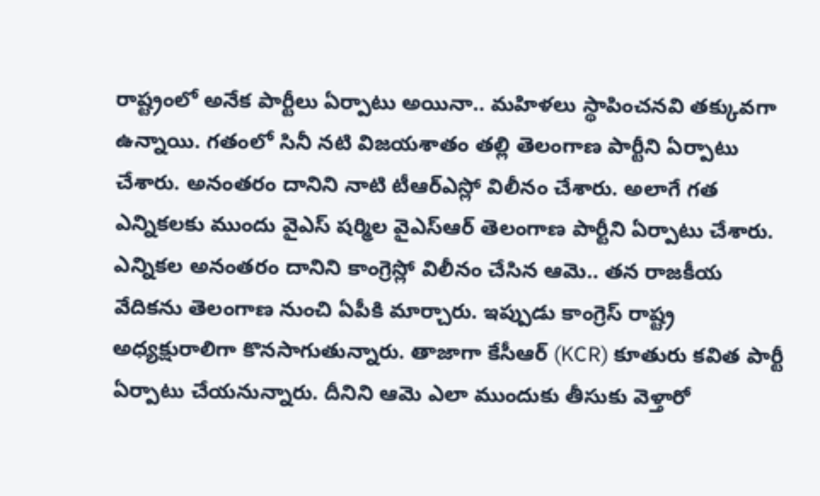రాష్ట్రంలో అనేక పార్టీలు ఏర్పాటు అయినా.. మహిళలు స్థాపించనవి తక్కువగా ఉన్నాయి. గతంలో సినీ నటి విజయశాతం తల్లి తెలంగాణ పార్టీని ఏర్పాటు చేశారు. అనంతరం దానిని నాటి టీఆర్ఎస్లో విలీనం చేశారు. అలాగే గత ఎన్నికలకు ముందు వైఎస్ షర్మిల వైఎస్ఆర్ తెలంగాణ పార్టీని ఏర్పాటు చేశారు. ఎన్నికల అనంతరం దానిని కాంగ్రెస్లో విలీనం చేసిన ఆమె.. తన రాజకీయ వేదికను తెలంగాణ నుంచి ఏపీకి మార్చారు. ఇప్పుడు కాంగ్రెస్ రాష్ట్ర అధ్యక్షురాలిగా కొనసాగుతున్నారు. తాజాగా కేసీఆర్ (KCR) కూతురు కవిత పార్టీ ఏర్పాటు చేయనున్నారు. దీనిని ఆమె ఎలా ముందుకు తీసుకు వెళ్తారో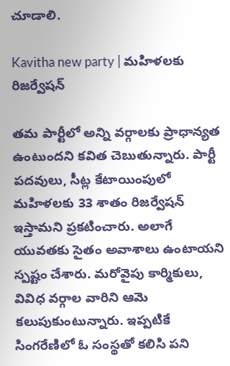చూడాలి.

Kavitha new party | మహిళలకు రిజర్వేషన్

తమ పార్టీలో అన్ని వర్గాలకు ప్రాధాన్యత ఉంటుందని కవిత చెబుతున్నారు. పార్టీ పదవులు, సీట్ల కేటాయింపులో మహిళలకు 33 శాతం రిజర్వేషన్ ఇస్తామని ప్రకటించారు. అలాగే యువతకు సైతం అవాశాలు ఉంటాయని స్పష్టం చేశారు. మరోవైపు కార్మికులు, వివిధ వర్గాల వారిని ఆమె కలుపుకుంటున్నారు. ఇప్పటికే సింగరేణిలో ఓ సంస్థతో కలిసి పని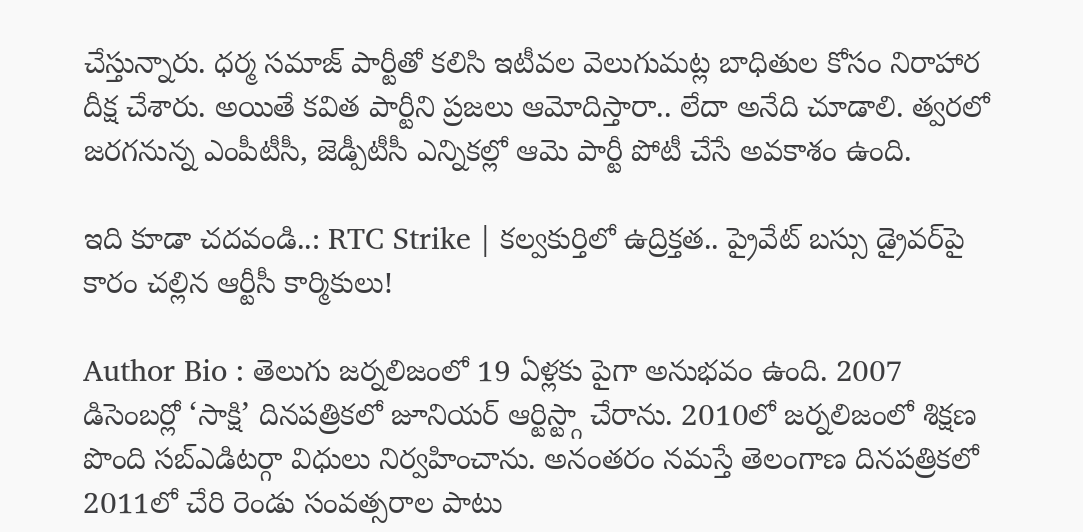చేస్తున్నారు. ధర్మ సమాజ్ పార్టీతో కలిసి ఇటీవల వెలుగుమట్ల బాధితుల కోసం నిరాహార దీక్ష చేశారు. అయితే కవిత పార్టీని ప్రజలు ఆమోదిస్తారా.. లేదా అనేది చూడాలి. త్వరలో జరగనున్న ఎంపీటీసీ, జెడ్పీటీసీ ఎన్నికల్లో ఆమె పార్టీ పోటీ చేసే అవకాశం ఉంది.

ఇది కూడా చదవండి..: RTC Strike | కల్వకుర్తిలో ఉద్రిక్తత.. ప్రైవేట్ బస్సు డ్రైవర్‌పై కారం చల్లిన ఆర్టీసీ కార్మికులు!

Author Bio : తెలుగు జర్నలిజంలో 19 ఏళ్లకు పైగా అనుభవం ఉంది. 2007 డిసెంబర్లో ‘సాక్షి’ దినపత్రికలో జూనియర్ ఆర్టిస్ట్గా చేరాను. 2010లో జర్నలిజంలో శిక్షణ పొంది సబ్ఎడిటర్గా విధులు నిర్వహించాను. అనంతరం నమస్తే తెలంగాణ దినపత్రికలో 2011లో చేరి రెండు సంవత్సరాల పాటు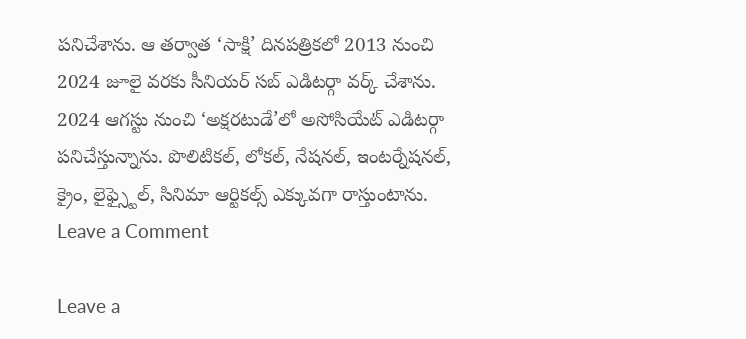పనిచేశాను. ఆ తర్వాత ‘సాక్షి’ దినపత్రికలో 2013 నుంచి 2024 జూలై వరకు సీనియర్ సబ్ ఎడిటర్గా వర్క్ చేశాను. 2024 ఆగస్టు నుంచి ‘అక్షరటుడే’లో అసోసియేట్ ఎడిటర్గా పనిచేస్తున్నాను. పొలిటికల్, లోకల్, నేషనల్, ఇంటర్నేషనల్, క్రైం, లైఫ్స్టైల్, సినిమా ఆర్టికల్స్ ఎక్కువగా రాస్తుంటాను.
Leave a Comment

Leave a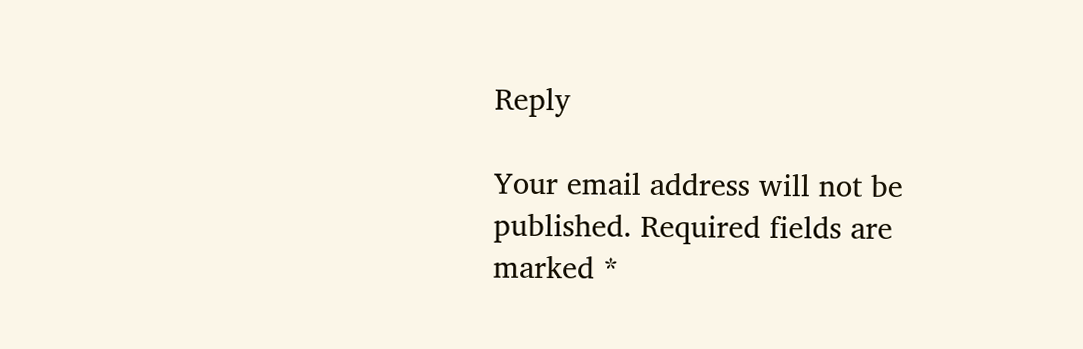Reply

Your email address will not be published. Required fields are marked *